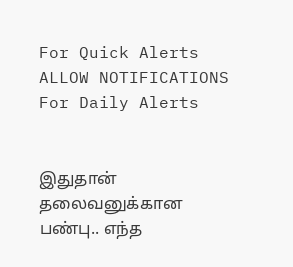For Quick Alerts
ALLOW NOTIFICATIONS
For Daily Alerts


இதுதான் தலைவனுக்கான பண்பு.. எந்த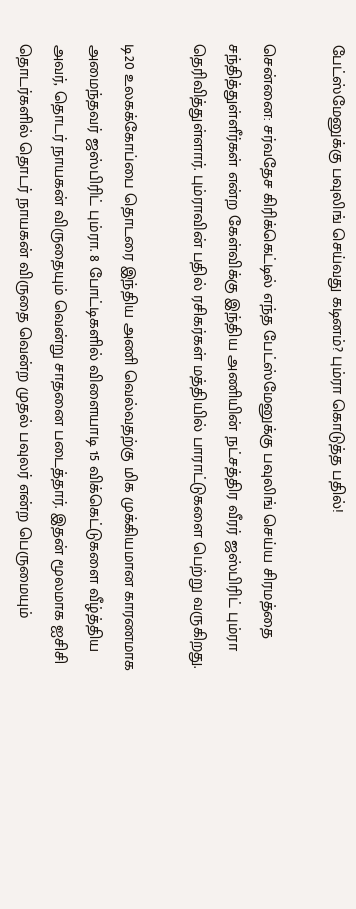பேட்ஸ்மேனுக்கு பவுலிங் செய்வது கடினம்? பும்ரா கொடுத்த பதில்!

சென்னை: சர்வதேச கிரிக்கெட்டில் எந்த பேட்ஸ்மேனுக்கு பவுலிங் செய்ய சிரமத்தை சந்தித்துள்ளீர்கள் என்ற கேள்விக்கு இந்திய அணியின் நட்சத்திர வீரர் ஜஸ்பிரிட் பும்ரா தெரிவித்துள்ளார். பும்ராவின் பதில் ரசிகர்கள் மத்தியில் பாராட்டுகளை பெற்று வருகிறது.

டி20 உலகக்கோப்பை தொடரை இந்திய அணி வெல்வதற்கு மிக முக்கியமான காரணமாக அமைந்தவர் ஜஸ்பிரிட் பும்ரா. 8 போட்டிகளில் விளையாடி 15 விக்கெட்டுகளை வீழ்த்திய அவர், தொடர் நாயகன் விருதையும் வென்று சாதனை படைத்தார். இதன் மூலமாக ஐசிசி தொடர்களில் தொடர் நாயகன் விருதை வென்ற முதல் பவுலர் என்ற பெருமையும்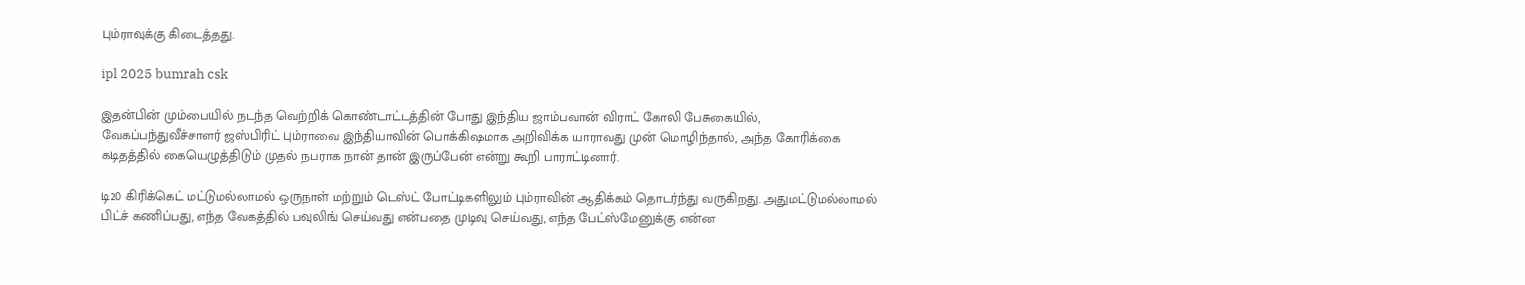பும்ராவுக்கு கிடைத்தது.

ipl 2025 bumrah csk

இதன்பின் மும்பையில் நடந்த வெற்றிக் கொண்டாட்டத்தின் போது இந்திய ஜாம்பவான் விராட் கோலி பேசுகையில், வேகப்பந்துவீச்சாளர் ஜஸ்பிரிட் பும்ராவை இந்தியாவின் பொக்கிஷமாக அறிவிக்க யாராவது முன் மொழிந்தால், அந்த கோரிக்கை கடிதத்தில் கையெழுத்திடும் முதல் நபராக நான் தான் இருப்பேன் என்று கூறி பாராட்டினார்.

டி20 கிரிக்கெட் மட்டுமல்லாமல் ஒருநாள் மற்றும் டெஸ்ட் போட்டிகளிலும் பும்ராவின் ஆதிக்கம் தொடர்ந்து வருகிறது. அதுமட்டுமல்லாமல் பிட்ச் கணிப்பது, எந்த வேகத்தில் பவுலிங் செய்வது என்பதை முடிவு செய்வது, எந்த பேட்ஸ்மேனுக்கு என்ன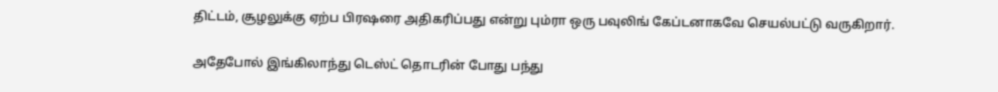திட்டம், சூழலுக்கு ஏற்ப பிரஷரை அதிகரிப்பது என்று பும்ரா ஒரு பவுலிங் கேப்டனாகவே செயல்பட்டு வருகிறார்.

அதேபோல் இங்கிலாந்து டெஸ்ட் தொடரின் போது பந்து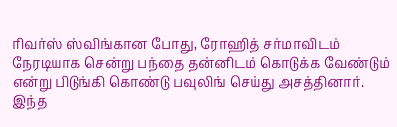ரிவர்ஸ் ஸ்விங்கான போது, ரோஹித் சர்மாவிடம் நேரடியாக சென்று பந்தை தன்னிடம் கொடுக்க வேண்டும் என்று பிடுங்கி கொண்டு பவுலிங் செய்து அசத்தினார். இந்த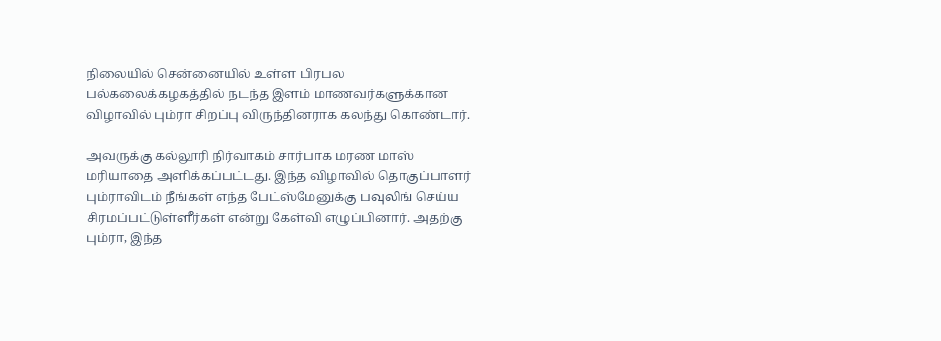நிலையில் சென்னையில் உள்ள பிரபல பல்கலைக்கழகத்தில் நடந்த இளம் மாணவர்களுக்கான விழாவில் பும்ரா சிறப்பு விருந்தினராக கலந்து கொண்டார்.

அவருக்கு கல்லூரி நிர்வாகம் சார்பாக மரண மாஸ் மரியாதை அளிக்கப்பட்டது. இந்த விழாவில் தொகுப்பாளர் பும்ராவிடம் நீங்கள் எந்த பேட்ஸ்மேனுக்கு பவுலிங் செய்ய சிரமப்பட்டுள்ளீர்கள் என்று கேள்வி எழுப்பினார். அதற்கு பும்ரா, இந்த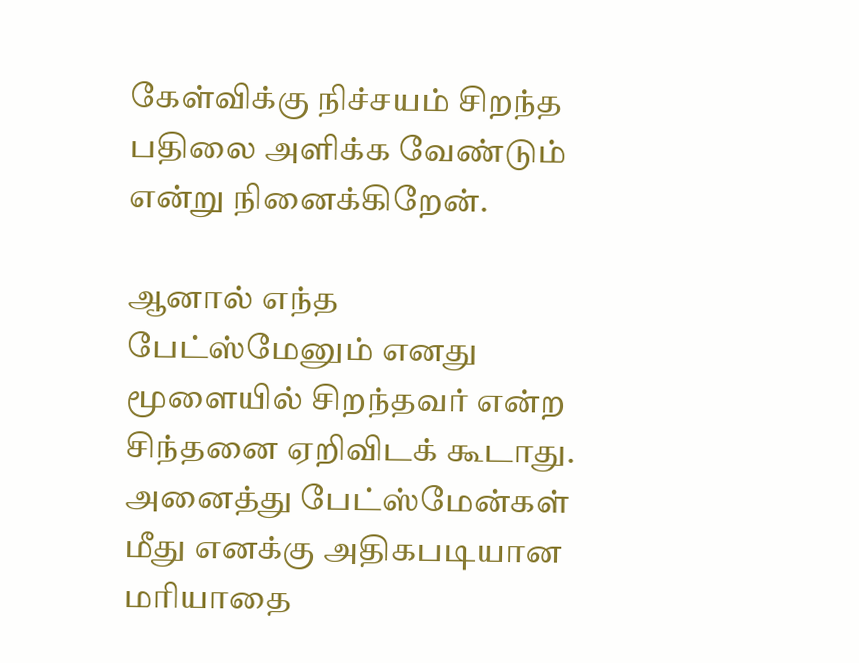கேள்விக்கு நிச்சயம் சிறந்த பதிலை அளிக்க வேண்டும் என்று நினைக்கிறேன்.

ஆனால் எந்த பேட்ஸ்மேனும் எனது மூளையில் சிறந்தவர் என்ற சிந்தனை ஏறிவிடக் கூடாது. அனைத்து பேட்ஸ்மேன்கள் மீது எனக்கு அதிகபடியான மரியாதை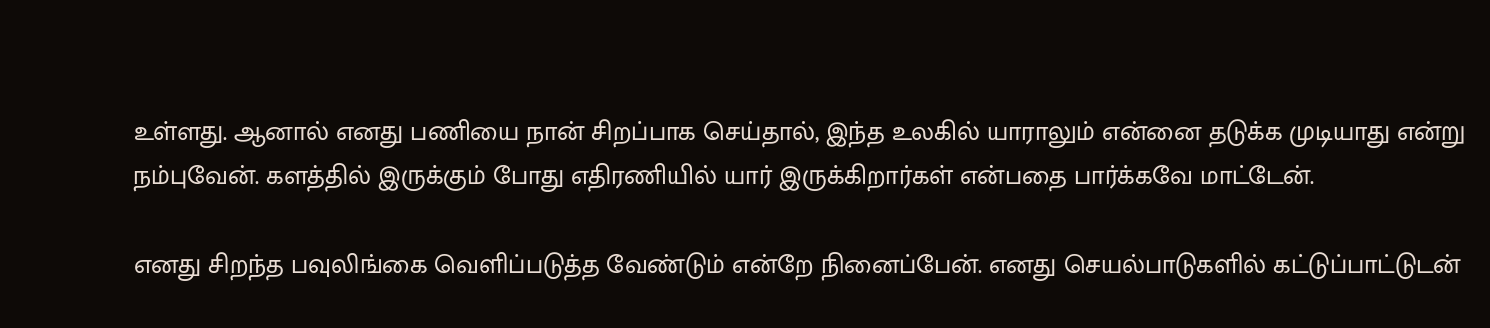உள்ளது. ஆனால் எனது பணியை நான் சிறப்பாக செய்தால், இந்த உலகில் யாராலும் என்னை தடுக்க முடியாது என்று நம்புவேன். களத்தில் இருக்கும் போது எதிரணியில் யார் இருக்கிறார்கள் என்பதை பார்க்கவே மாட்டேன்.

எனது சிறந்த பவுலிங்கை வெளிப்படுத்த வேண்டும் என்றே நினைப்பேன். எனது செயல்பாடுகளில் கட்டுப்பாட்டுடன்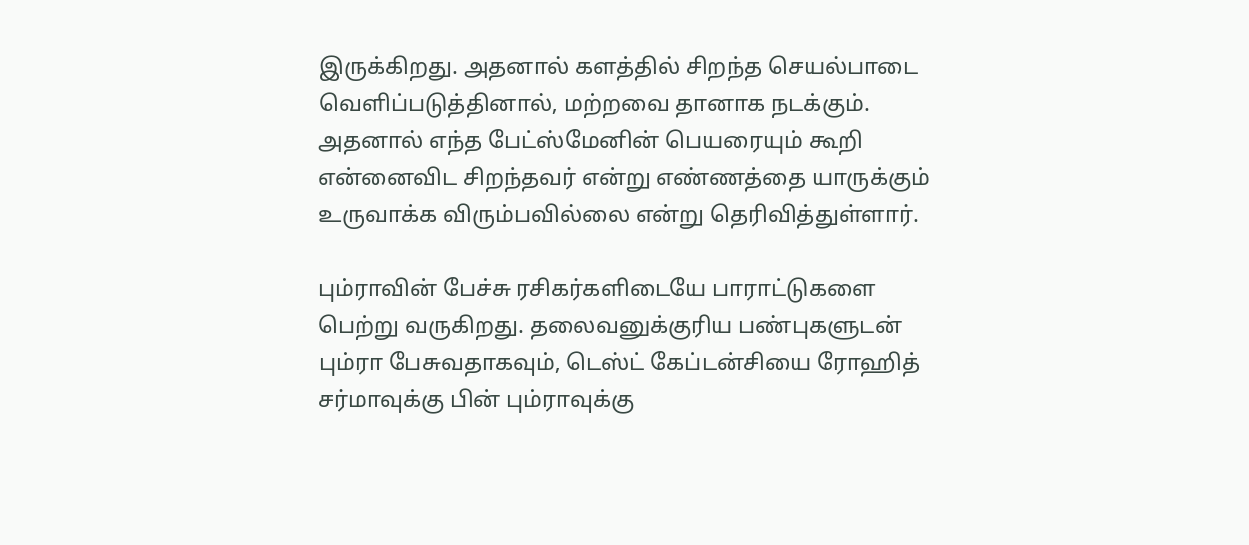இருக்கிறது. அதனால் களத்தில் சிறந்த செயல்பாடை வெளிப்படுத்தினால், மற்றவை தானாக நடக்கும். அதனால் எந்த பேட்ஸ்மேனின் பெயரையும் கூறி என்னைவிட சிறந்தவர் என்று எண்ணத்தை யாருக்கும் உருவாக்க விரும்பவில்லை என்று தெரிவித்துள்ளார்.

பும்ராவின் பேச்சு ரசிகர்களிடையே பாராட்டுகளை பெற்று வருகிறது. தலைவனுக்குரிய பண்புகளுடன் பும்ரா பேசுவதாகவும், டெஸ்ட் கேப்டன்சியை ரோஹித் சர்மாவுக்கு பின் பும்ராவுக்கு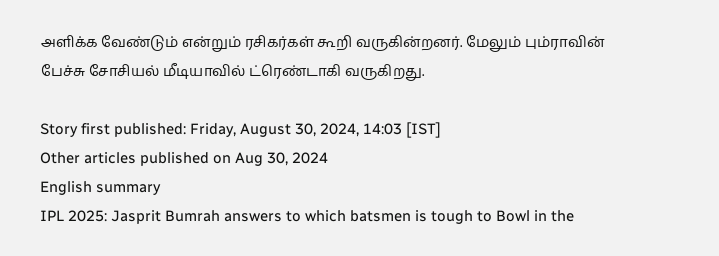அளிக்க வேண்டும் என்றும் ரசிகர்கள் கூறி வருகின்றனர். மேலும் பும்ராவின் பேச்சு சோசியல் மீடியாவில் ட்ரெண்டாகி வருகிறது.

Story first published: Friday, August 30, 2024, 14:03 [IST]
Other articles published on Aug 30, 2024
English summary
IPL 2025: Jasprit Bumrah answers to which batsmen is tough to Bowl in the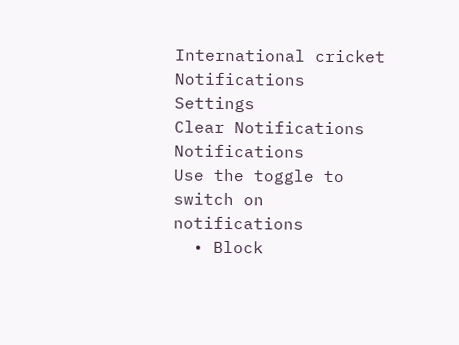International cricket
Notifications
Settings
Clear Notifications
Notifications
Use the toggle to switch on notifications
  • Block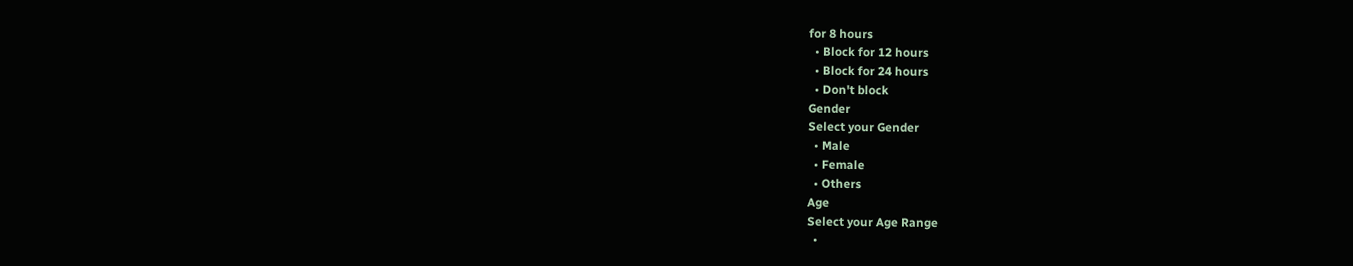for 8 hours
  • Block for 12 hours
  • Block for 24 hours
  • Don't block
Gender
Select your Gender
  • Male
  • Female
  • Others
Age
Select your Age Range
  •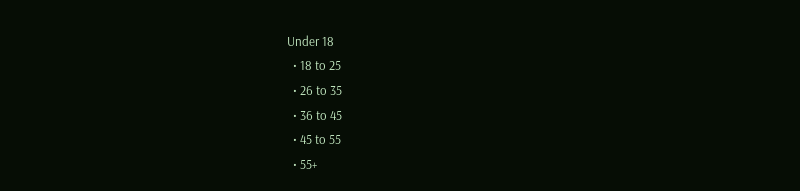Under 18
  • 18 to 25
  • 26 to 35
  • 36 to 45
  • 45 to 55
  • 55+